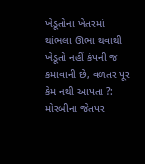ખેડૂતોના ખેતરમાં થાંભલા ઊભા થવાથી ખેડૂતો નહીં કંપની જ કમાવાની છે, વળતર પૂર કેમ નથી આપતા ?: મોરબીના જેતપર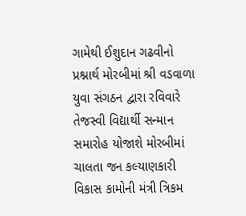ગામેથી ઈશુદાન ગઢવીનો પ્રશ્નાર્થ મોરબીમાં શ્રી વડવાળા યુવા સંગઠન દ્વારા રવિવારે તેજસ્વી વિદ્યાર્થી સન્માન સમારોહ યોજાશે મોરબીમાં ચાલતા જન કલ્યાણકારી વિકાસ કામોની મંત્રી ત્રિકમ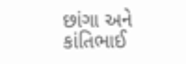છાંગા અને કાંતિભાઈ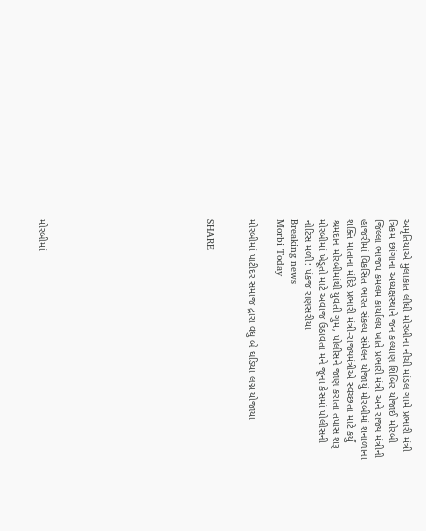અમૃતિયાએ મુલાકાત લીધી મોરબીના નીચી માંડલ ગામે પ્રભારી મંત્રી ત્રિકમ છાંગાના અધ્યક્ષસ્થાને જન કલ્યાણ શિબિર યોજાઈ મોરબી જિલ્લા ભાજપ કમલમ કાર્યાલય ખાતે પ્રભારી મંત્રી અને રાજ્ય મંત્રીની હાજરીમાં વિકસિત ભારત સંકલ્પ સંમેલન યોજાયું મોરબીમાં શનાળાના શક્તિ માતાના મંદિરે પ્રભારી મંત્રી-રાજ્યમંત્રીએ સ્વચ્છતા માટે કર્યું શ્રમદાન મોરબીમાંથી યુવતી ગુમ, પોલીસને જાણ કરાતા તપાસ શરૂ મોરબીમાં ખેડૂતો માટે અવાજ ઉઠાવતા મને જૂના કેસમાં પોલીસની નોટિસ મળી: પંકજ રાણસરીયા
Breaking news
Morbi Today

મોરબીમાં પાટીદર સમાજ દ્રારા વધુ બે ઘડિયા લગ્ન યોજાયા


SHARE











મોરબીમાં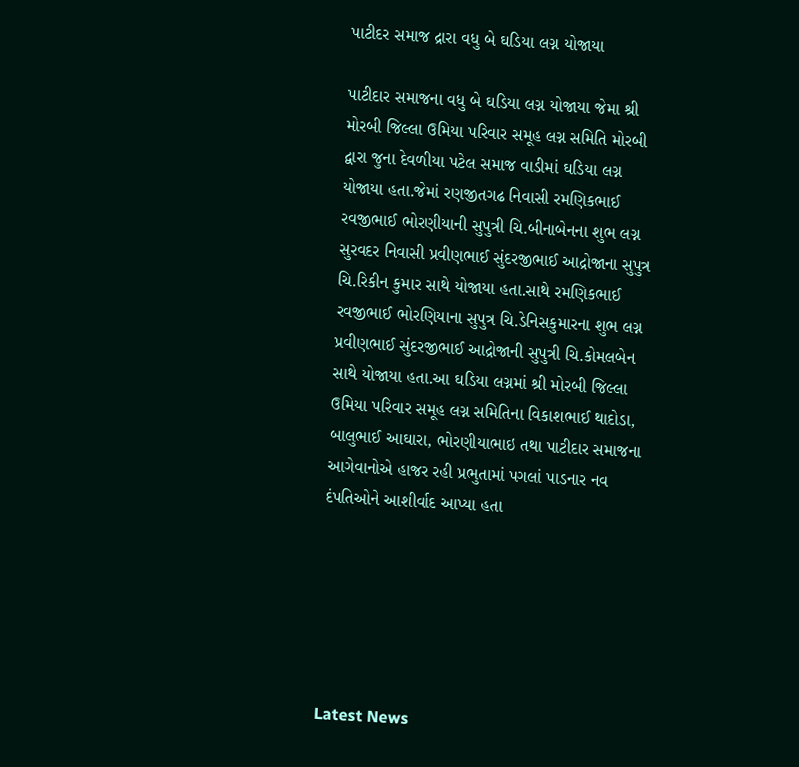પાટીદર સમાજ દ્રારા વધુ બે ઘડિયા લગ્ન યોજાયા

પાટીદાર સમાજના વધુ બે ઘડિયા લગ્ન યોજાયા જેમા શ્રી મોરબી જિલ્લા ઉમિયા પરિવાર સમૂહ લગ્ન સમિતિ મોરબી દ્વારા જુના દેવળીયા પટેલ સમાજ વાડીમાં ઘડિયા લગ્ન યોજાયા હતા.જેમાં રણજીતગઢ નિવાસી રમણિકભાઈ રવજીભાઈ ભોરણીયાની સુપુત્રી ચિ.બીનાબેનના શુભ લગ્ન સુરવદર નિવાસી પ્રવીણભાઈ સુંદરજીભાઈ આદ્રોજાના સુપુત્ર ચિ.રિકીન કુમાર સાથે યોજાયા હતા.સાથે રમણિકભાઈ રવજીભાઈ ભોરણિયાના સુપુત્ર ચિ.ડેનિસકુમારના શુભ લગ્ન પ્રવીણભાઈ સુંદરજીભાઈ આદ્રોજાની સુપુત્રી ચિ.કોમલબેન સાથે યોજાયા હતા.આ ઘડિયા લગ્નમાં શ્રી મોરબી જિલ્લા ઉમિયા પરિવાર સમૂહ લગ્ન સમિતિના વિકાશભાઈ થાદોડા, બાલુભાઈ આઘારા, ભોરણીયાભાઇ તથા પાટીદાર સમાજના આગેવાનોએ હાજર રહી પ્રભુતામાં પગલાં પાડનાર નવ દંપતિઓને આશીર્વાદ આપ્યા હતા






Latest News